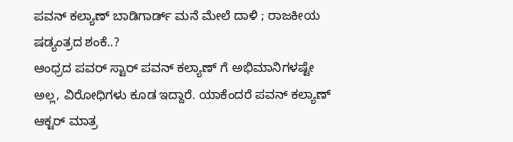ಪವನ್ ಕಲ್ಯಾಣ್ ಬಾಡಿಗಾರ್ಡ್ ಮನೆ ಮೇಲೆ ದಾಳಿ ; ರಾಜಕೀಯ ಷಡ್ಯಂತ್ರದ ಶಂಕೆ..?
ಆಂಧ್ರದ ಪವರ್ ಸ್ಟಾರ್ ಪವನ್ ಕಲ್ಯಾಣ್ ಗೆ ಅಭಿಮಾನಿಗಳಷ್ಟೇ ಅಲ್ಲ, ವಿರೋಧಿಗಳು ಕೂಡ ಇದ್ದಾರೆ. ಯಾಕೆಂದರೆ ಪವನ್ ಕಲ್ಯಾಣ್ ಆಕ್ಟರ್ ಮಾತ್ರ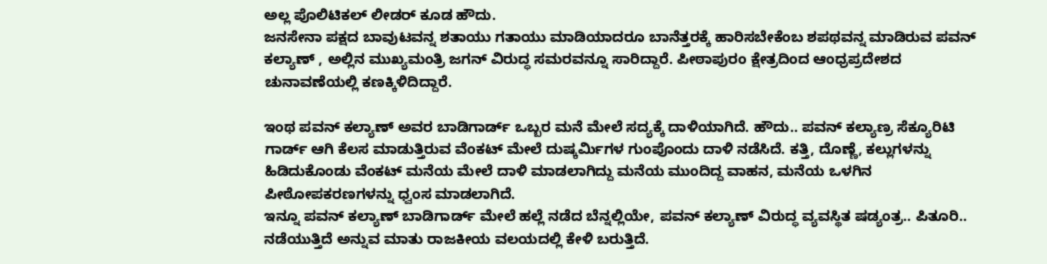ಅಲ್ಲ ಪೊಲಿಟಿಕಲ್ ಲೀಡರ್ ಕೂಡ ಹೌದು.
ಜನಸೇನಾ ಪಕ್ಷದ ಬಾವುಟವನ್ನ ಶತಾಯು ಗತಾಯು ಮಾಡಿಯಾದರೂ ಬಾನೆತ್ತರಕ್ಕೆ ಹಾರಿಸಬೇಕೆಂಬ ಶಪಥವನ್ನ ಮಾಡಿರುವ ಪವನ್ ಕಲ್ಯಾಣ್ , ಅಲ್ಲಿನ ಮುಖ್ಯಮಂತ್ರಿ ಜಗನ್ ವಿರುದ್ಧ ಸಮರವನ್ನೂ ಸಾರಿದ್ದಾರೆ. ಪೀಠಾಪುರಂ ಕ್ಷೇತ್ರದಿಂದ ಆಂಧ್ರಪ್ರದೇಶದ ಚುನಾವಣೆಯಲ್ಲಿ ಕಣಕ್ಕಿಳಿದಿದ್ದಾರೆ.

ಇಂಥ ಪವನ್ ಕಲ್ಯಾಣ್ ಅವರ ಬಾಡಿಗಾರ್ಡ್ ಒಬ್ಬರ ಮನೆ ಮೇಲೆ ಸದ್ಯಕ್ಕೆ ದಾಳಿಯಾಗಿದೆ. ಹೌದು.. ಪವನ್ ಕಲ್ಯಾಣ್ರ ಸೆಕ್ಯೂರಿಟಿ ಗಾರ್ಡ್ ಆಗಿ ಕೆಲಸ ಮಾಡುತ್ತಿರುವ ವೆಂಕಟ್ ಮೇಲೆ ದುಷ್ಕರ್ಮಿಗಳ ಗುಂಪೊಂದು ದಾಳಿ ನಡೆಸಿದೆ. ಕತ್ತಿ, ದೊಣ್ಣೆ, ಕಲ್ಲುಗಳನ್ನು ಹಿಡಿದುಕೊಂಡು ವೆಂಕಟ್ ಮನೆಯ ಮೇಲೆ ದಾಳಿ ಮಾಡಲಾಗಿದ್ದು ಮನೆಯ ಮುಂದಿದ್ದ ವಾಹನ, ಮನೆಯ ಒಳಗಿನ ಪೀಠೋಪಕರಣಗಳನ್ನು ಧ್ವಂಸ ಮಾಡಲಾಗಿದೆ.
ಇನ್ನೂ ಪವನ್ ಕಲ್ಯಾಣ್ ಬಾಡಿಗಾರ್ಡ್ ಮೇಲೆ ಹಲ್ಲೆ ನಡೆದ ಬೆನ್ನಲ್ಲಿಯೇ, ಪವನ್ ಕಲ್ಯಾಣ್ ವಿರುದ್ಧ ವ್ಯವಸ್ಥಿತ ಷಡ್ಯಂತ್ರ.. ಪಿತೂರಿ.. ನಡೆಯುತ್ತಿದೆ ಅನ್ನುವ ಮಾತು ರಾಜಕೀಯ ವಲಯದಲ್ಲಿ ಕೇಳಿ ಬರುತ್ತಿದೆ.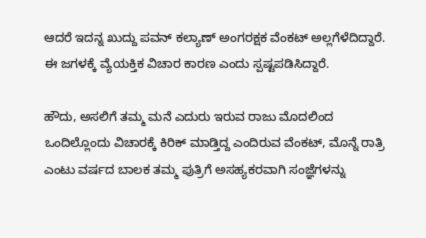ಆದರೆ ಇದನ್ನ ಖುದ್ದು ಪವನ್ ಕಲ್ಯಾಣ್ ಅಂಗರಕ್ಷಕ ವೆಂಕಟ್ ಅಲ್ಲಗೆಳೆದಿದ್ದಾರೆ. ಈ ಜಗಳಕ್ಕೆ ವ್ಯೆಯಕ್ತಿಕ ವಿಚಾರ ಕಾರಣ ಎಂದು ಸ್ಪಷ್ಟಪಡಿಸಿದ್ದಾರೆ.

ಹೌದು, ಅಸಲಿಗೆ ತಮ್ಮ ಮನೆ ಎದುರು ಇರುವ ರಾಜು ಮೊದಲಿಂದ ಒಂದಿಲ್ಲೊಂದು ವಿಚಾರಕ್ಕೆ ಕಿರಿಕ್ ಮಾಡ್ತಿದ್ದ ಎಂದಿರುವ ವೆಂಕಟ್, ಮೊನ್ನೆ ರಾತ್ರಿ ಎಂಟು ವರ್ಷದ ಬಾಲಕ ತಮ್ಮ ಪುತ್ರಿಗೆ ಅಸಹ್ಯಕರವಾಗಿ ಸಂಜ್ಞೆಗಳನ್ನು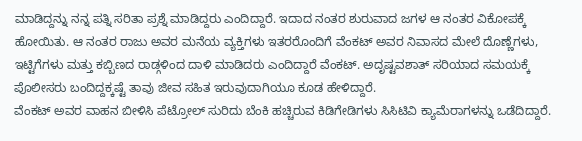ಮಾಡಿದ್ದನ್ನು ನನ್ನ ಪತ್ನಿ ಸರಿತಾ ಪ್ರಶ್ನೆ ಮಾಡಿದ್ದರು ಎಂದಿದ್ದಾರೆ. ಇದಾದ ನಂತರ ಶುರುವಾದ ಜಗಳ ಆ ನಂತರ ವಿಕೋಪಕ್ಕೆ ಹೋಯಿತು. ಆ ನಂತರ ರಾಜು ಅವರ ಮನೆಯ ವ್ಯಕ್ತಿಗಳು ಇತರರೊಂದಿಗೆ ವೆಂಕಟ್ ಅವರ ನಿವಾಸದ ಮೇಲೆ ದೊಣ್ಣೆಗಳು, ಇಟ್ಟಿಗೆಗಳು ಮತ್ತು ಕಬ್ಬಿಣದ ರಾಡ್ಗಳಿಂದ ದಾಳಿ ಮಾಡಿದರು ಎಂದಿದ್ದಾರೆ ವೆಂಕಟ್. ಅದೃಷ್ಟವಶಾತ್ ಸರಿಯಾದ ಸಮಯಕ್ಕೆ ಪೊಲೀಸರು ಬಂದಿದ್ದಕ್ಕಷ್ಟೆ ತಾವು ಜೀವ ಸಹಿತ ಇರುವುದಾಗಿಯೂ ಕೂಡ ಹೇಳಿದ್ದಾರೆ.
ವೆಂಕಟ್ ಅವರ ವಾಹನ ಬೀಳಿಸಿ ಪೆಟ್ರೋಲ್ ಸುರಿದು ಬೆಂಕಿ ಹಚ್ಚಿರುವ ಕಿಡಿಗೇಡಿಗಳು ಸಿಸಿಟಿವಿ ಕ್ಯಾಮೆರಾಗಳನ್ನು ಒಡೆದಿದ್ದಾರೆ.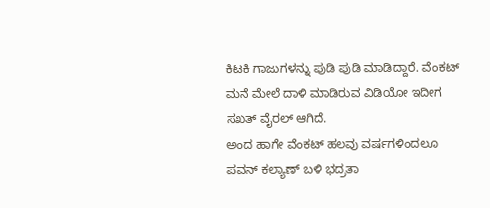ಕಿಟಕಿ ಗಾಜುಗಳನ್ನು ಪುಡಿ ಪುಡಿ ಮಾಡಿದ್ದಾರೆ. ವೆಂಕಟ್ ಮನೆ ಮೇಲೆ ದಾಳಿ ಮಾಡಿರುವ ವಿಡಿಯೋ ಇದೀಗ ಸಖತ್ ವೈರಲ್ ಆಗಿದೆ.
ಅಂದ ಹಾಗೇ ವೆಂಕಟ್ ಹಲವು ವರ್ಷಗಳಿಂದಲೂ ಪವನ್ ಕಲ್ಯಾಣ್ ಬಳಿ ಭದ್ರತಾ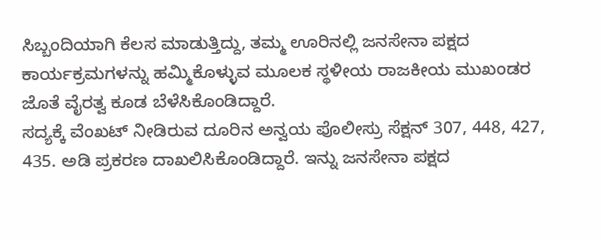ಸಿಬ್ಬಂದಿಯಾಗಿ ಕೆಲಸ ಮಾಡುತ್ತಿದ್ದು, ತಮ್ಮ ಊರಿನಲ್ಲಿ ಜನಸೇನಾ ಪಕ್ಷದ ಕಾರ್ಯಕ್ರಮಗಳನ್ನು ಹಮ್ಮಿಕೊಳ್ಳುವ ಮೂಲಕ ಸ್ಥಳೀಯ ರಾಜಕೀಯ ಮುಖಂಡರ ಜೊತೆ ವೈರತ್ವ ಕೂಡ ಬೆಳೆಸಿಕೊಂಡಿದ್ದಾರೆ.
ಸದ್ಯಕ್ಕೆ ವೆಂಖಟ್ ನೀಡಿರುವ ದೂರಿನ ಅನ್ವಯ ಪೊಲೀಸ್ರು ಸೆಕ್ಷನ್ 307, 448, 427, 435. ಅಡಿ ಪ್ರಕರಣ ದಾಖಲಿಸಿಕೊಂಡಿದ್ದಾರೆ. ಇನ್ನು ಜನಸೇನಾ ಪಕ್ಷದ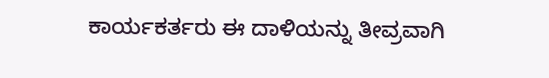ಕಾರ್ಯಕರ್ತರು ಈ ದಾಳಿಯನ್ನು ತೀವ್ರವಾಗಿ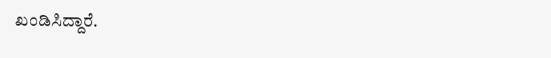ಖಂಡಿಸಿದ್ದಾರೆ.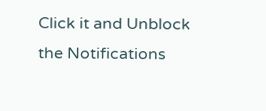Click it and Unblock the Notifications